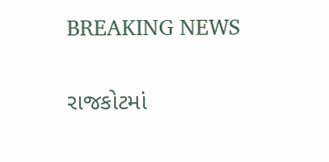BREAKING NEWS

રાજકોટમાં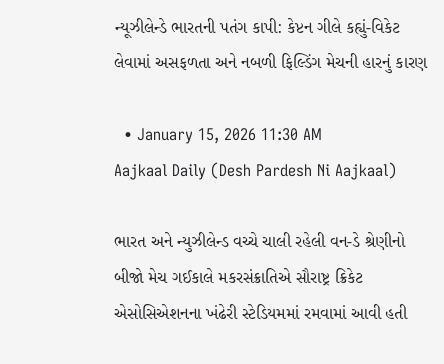ન્યૂઝીલેન્ડે ભારતની પતંગ કાપી: કેપ્ટન ગીલે કહ્યું-વિકેટ લેવામાં અસફળતા અને નબળી ફિલ્ડિંગ મેચની હારનું કારણ

  • January 15, 2026 11:30 AM
Aajkaal Daily (Desh Pardesh Ni Aajkaal)

ભારત અને ન્યુઝીલેન્ડ વચ્ચે ચાલી રહેલી વન-ડે શ્રેણીનો બીજો મેચ ગઈકાલે મકરસંક્રાતિએ સૌરાષ્ટ્ર ક્રિકેટ એસોસિએશનના ખંઢેરી સ્ટેડિયમમાં રમવામાં આવી હતી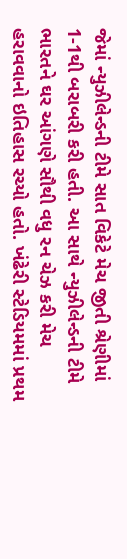જેમાં ન્યુઝીલેન્ડની ટીમે સાત વિકેટે મેચ જીતી શ્રેણીમાં 1-1થી બરાબરી કરી હતી. આ સાથે ન્યુઝીલેન્ડની ટીમે ભારતને ઘર આંગણે સૌથી વધુ રન ચેઝ કરી મેચ હરાવવાનો ઇતિહાસ રચ્યો હતો. ખંઢેરી સ્ટેડિયમમાં પ્રથમ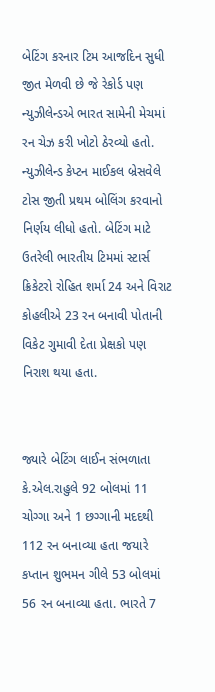બેટિંગ કરનાર ટિમ આજદિન સુધી જીત મેળવી છે જે રેકોર્ડ પણ ન્યુઝીલેન્ડએ ભારત સામેની મેચમાં રન ચેઝ કરી ખોટો ઠેરવ્યો હતો. ન્યુઝીલેન્ડ કેપ્ટન માઈકલ બ્રેસવેલે ટોસ જીતી પ્રથમ બોલિંગ કરવાનો નિર્ણય લીધો હતો. બેટિંગ માટે ઉતરેલી ભારતીય ટિમમાં સ્ટાર્સ ક્રિકેટરો રોહિત શર્મા 24 અને વિરાટ કોહલીએ 23 રન બનાવી પોતાની વિકેટ ગુમાવી દેતા પ્રેક્ષકો પણ નિરાશ થયા હતા.


જ્યારે બેટિંગ લાઈન સંભળાતા કે.એલ.રાહુલે 92 બોલમાં 11 ચોગ્ગા અને 1 છગ્ગાની મદદથી 112 રન બનાવ્યા હતા જયારે કપ્તાન શુભમન ગીલે 53 બોલમાં 56 રન બનાવ્યા હતા. ભારતે 7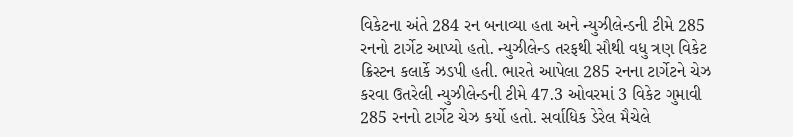વિકેટના અંતે 284 રન બનાવ્યા હતા અને ન્યુઝીલેન્ડની ટીમે 285 રનનો ટાર્ગેટ આપ્યો હતો. ન્યુઝીલેન્ડ તરફથી સૌથી વધુ ત્રણ વિકેટ ક્રિસ્ટન કલાર્કે ઝડપી હતી. ભારતે આપેલા 285 રનના ટાર્ગેટને ચેઝ કરવા ઉતરેલી ન્યુઝીલેન્ડની ટીમે 47.3 ઓવરમાં 3 વિકેટ ગુમાવી 285 રનનો ટાર્ગેટ ચેઝ કર્યો હતો. સર્વાધિક ડેરેલ મૈચેલે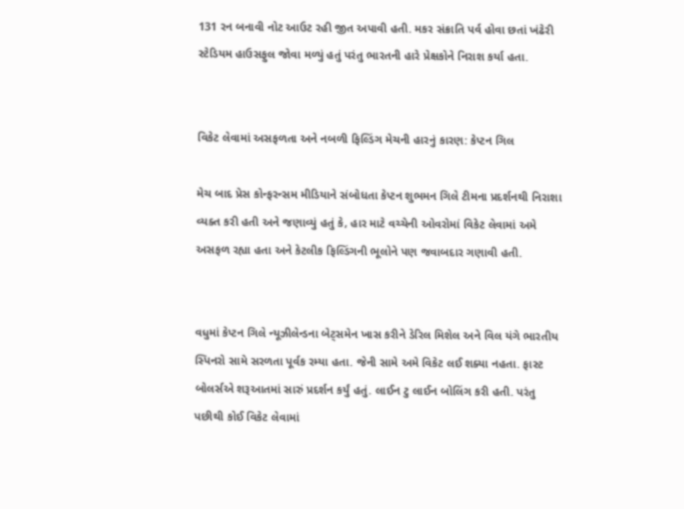131 રન બનાવી નોટ આઉટ રહી જીત અપાવી હતી. મકર સંક્રાતિ પર્વ હોવા છતાં ખંઢેરી સ્ટેડિયમ હાઉસફુલ જોવા મળ્યું હતું પરંતુ ભારતની હારે પ્રેક્ષકોને નિરાશ કર્યા હતા.


વિકેટ લેવામાં અસફળતા અને નબળી ફિલ્ડિંગ મેચની હારનું કારણ: કેપ્ટન ગિલ

મેચ બાદ પ્રેસ કોન્ફરન્સમ મીડિયાને સંબોધતા કેપ્ટન શુભમન ગિલે ટીમના પ્રદર્શનથી નિરાશા વ્યક્ત કરી હતી અને જણાવ્યું હતું કે, હાર માટે વચ્ચેની ઓવરોમાં વિકેટ લેવામાં અમે અસફળ રહ્યા હતા અને કેટલીક ફિલ્ડિંગની ભૂલોને પણ જવાબદાર ગણાવી હતી.


વધુમાં કેપ્ટન ગિલે ન્યૂઝીલેન્ડના બેટ્સમેન ખાસ કરીને ડેરિલ મિશેલ અને વિલ યંગે ભારતીય સ્પિનરો સામે સરળતા પૂર્વક રમ્યા હતા. જેની સામે અમે વિકેટ લઈ શક્યા નહતા. ફાસ્ટ બોલર્સએ શરૂઆતમાં સારું પ્રદર્શન કર્યું હતું. લાઈન ટુ લાઈન બોલિંગ કરી હતી. પરંતુ પછીથી કોઈ વિકેટ લેવામાં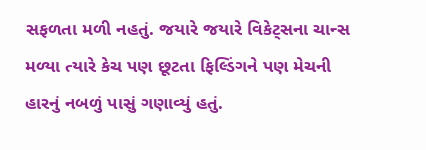સફળતા મળી નહતું. જયારે જયારે વિકેટ્સના ચાન્સ મળ્યા ત્યારે કેચ પણ છૂટતા ફિલ્ડિંગને પણ મેચની હારનું નબળું પાસું ગણાવ્યું હતું.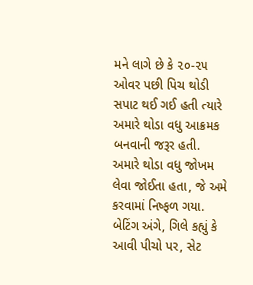મને લાગે છે કે ૨૦-૨૫ ઓવર પછી પિચ થોડી સપાટ થઈ ગઈ હતી ત્યારે અમારે થોડા વધુ આક્રમક બનવાની જરૂર હતી. અમારે થોડા વધુ જોખમ લેવા જોઈતા હતા, જે અમે કરવામાં નિષ્ફળ ગયા. બેટિંગ અંગે, ગિલે કહ્યું કે આવી પીચો પર, સેટ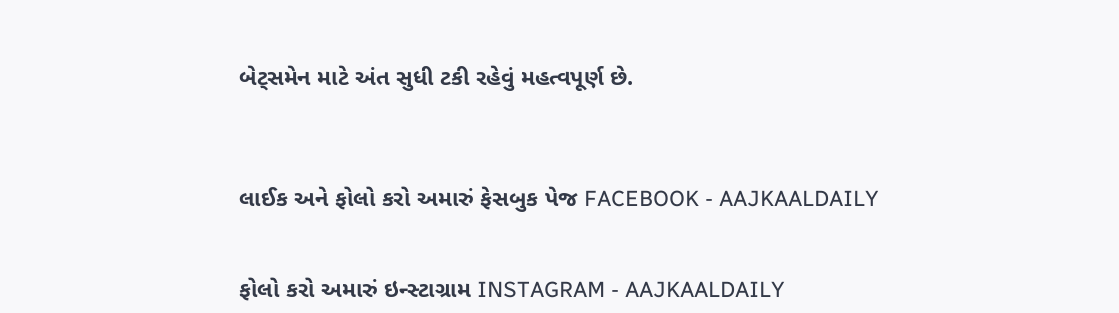બેટ્સમેન માટે અંત સુધી ટકી રહેવું મહત્વપૂર્ણ છે.



લાઈક અને ફોલો કરો અમારું ફેસબુક પેજ FACEBOOK - AAJKAALDAILY


ફોલો કરો અમારું ઇન્સ્ટાગ્રામ INSTAGRAM - AAJKAALDAILY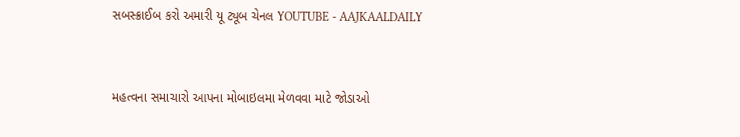સબસ્ક્રાઈબ કરો અમારી યૂ ટ્યૂબ ચેનલ YOUTUBE - AAJKAALDAILY


મહત્વના સમાચારો આપના મોબાઇલમા મેળવવા માટે જોડાઓ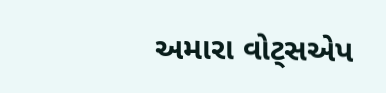અમારા વોટ્સએપ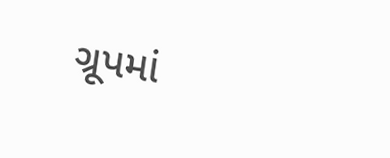ગ્રૂપમાં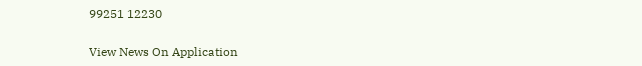99251 12230

View News On Application